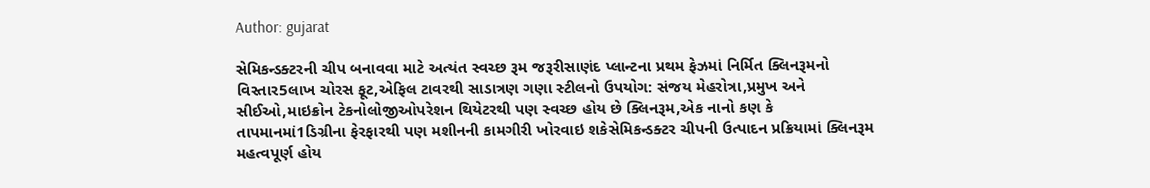Author: gujarat

સેમિકન્ડક્ટરની ચીપ બનાવવા માટે અત્યંત સ્વચ્છ રૂમ જરૂરીસાણંદ પ્લાન્ટના પ્રથમ ફેઝમાં નિર્મિત ક્લિનરૂમનો વિસ્તાર5લાખ ચોરસ ફૂટ,એફિલ ટાવરથી સાડાત્રણ ગણા સ્ટીલનો ઉપયોગ: સંજય મેહરોત્રા,પ્રમુખ અને સીઈઓ,માઇક્રોન ટેકનોલોજીઓપરેશન થિયેટરથી પણ સ્વચ્છ હોય છે ક્લિનરૂમ,એક નાનો કણ કે તાપમાનમાં1ડિગ્રીના ફેરફારથી પણ મશીનની કામગીરી ખોરવાઇ શકેસેમિકન્ડક્ટર ચીપની ઉત્પાદન પ્રક્રિયામાં ક્લિનરૂમ મહત્વપૂર્ણ હોય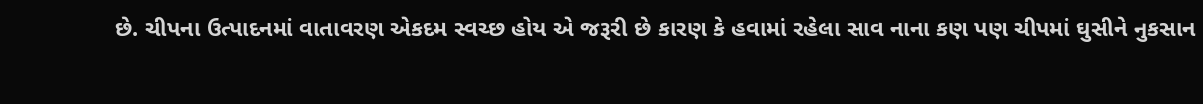છે. ચીપના ઉત્પાદનમાં વાતાવરણ એકદમ સ્વચ્છ હોય એ જરૂરી છે કારણ કે હવામાં રહેલા સાવ નાના કણ પણ ચીપમાં ઘુસીને નુકસાન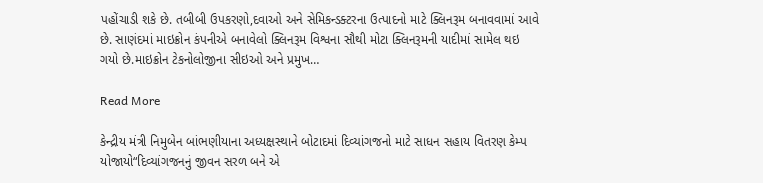પહોંચાડી શકે છે. તબીબી ઉપકરણો,દવાઓ અને સેમિકન્ડક્ટરના ઉત્પાદનો માટે ક્લિનરૂમ બનાવવામાં આવે છે. સાણંદમાં માઇક્રોન કંપનીએ બનાવેલો ક્લિનરૂમ વિશ્વના સૌથી મોટા ક્લિનરૂમની યાદીમાં સામેલ થઇ ગયો છે.માઇક્રોન ટેકનોલોજીના સીઇઓ અને પ્રમુખ…

Read More

કેન્દ્રીય મંત્રી નિમુબેન બાંભણીયાના અધ્યક્ષસ્થાને બોટાદમાં દિવ્યાંગજનો માટે સાધન સહાય વિતરણ કેમ્પ યોજાયો“દિવ્યાંગજનનું જીવન સરળ બને એ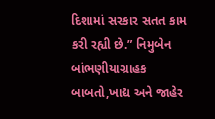દિશામાં સરકાર સતત કામ કરી રહ્યી છે.” નિમુબેન બાંભણીયાગ્રાહક બાબતો,ખાદ્ય અને જાહેર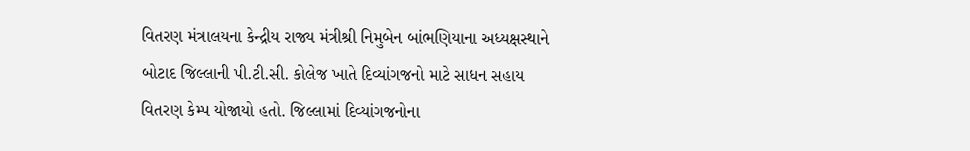વિતરણ મંત્રાલયના કેન્દ્રીય રાજ્ય મંત્રીશ્રી નિમુબેન બાંભણિયાના અધ્યક્ષસ્થાને બોટાદ જિલ્લાની પી.ટી.સી. કોલેજ ખાતે દિવ્યાંગજનો માટે સાધન સહાય વિતરણ કેમ્પ યોજાયો હતો. જિલ્લામાં દિવ્યાંગજનોના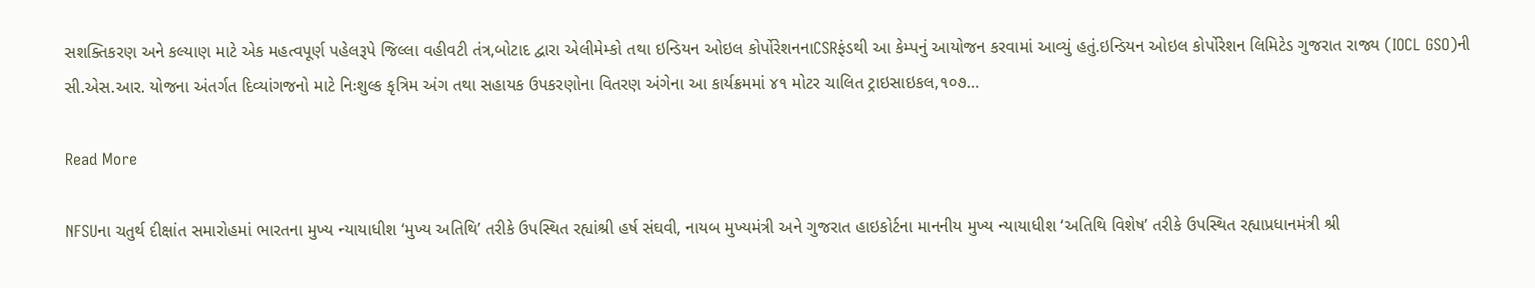સશક્તિકરણ અને કલ્યાણ માટે એક મહત્વપૂર્ણ પહેલરૂપે જિલ્લા વહીવટી તંત્ર,બોટાદ દ્વારા એલીમેમ્કો તથા ઇન્ડિયન ઓઇલ કોર્પોરેશનનાCSRફંડથી આ કેમ્પનું આયોજન કરવામાં આવ્યું હતું.ઇન્ડિયન ઓઇલ કોર્પોરેશન લિમિટેડ ગુજરાત રાજ્ય (IOCL GSO)ની સી.એસ.આર. યોજના અંતર્ગત દિવ્યાંગજનો માટે નિઃશુલ્ક કૃત્રિમ અંગ તથા સહાયક ઉપકરણોના વિતરણ અંગેના આ કાર્યક્રમમાં ૪૧ મોટર ચાલિત ટ્રાઇસાઇકલ,૧૦૭…

Read More

NFSUના ચતુર્થ દીક્ષાંત સમારોહમાં ભારતના મુખ્ય ન્યાયાધીશ ‘મુખ્ય અતિથિ’ તરીકે ઉપસ્થિત રહ્યાંશ્રી હર્ષ સંઘવી, નાયબ મુખ્યમંત્રી અને ગુજરાત હાઇકોર્ટના માનનીય મુખ્ય ન્યાયાધીશ ‘અતિથિ વિશેષ’ તરીકે ઉપસ્થિત રહ્યાપ્રધાનમંત્રી શ્રી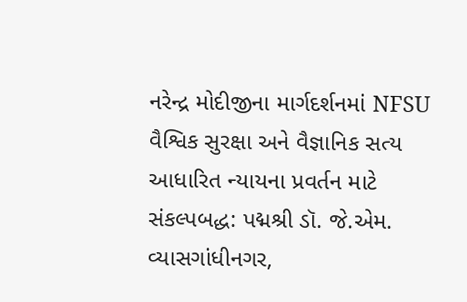નરેન્દ્ર મોદીજીના માર્ગદર્શનમાં NFSU વૈશ્વિક સુરક્ષા અને વૈજ્ઞાનિક સત્ય આધારિત ન્યાયના પ્રવર્તન માટે સંકલ્પબદ્ધ: પદ્મશ્રી ડૉ. જે.એમ. વ્યાસગાંધીનગર,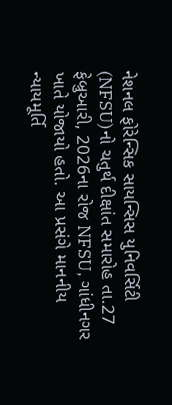નેશનલ ફોરેન્સિક સાયન્સિસ યુનિવર્સિટી (NFSU)નો ચતુર્થ દીક્ષાંત સમારોહ તા.27 ફેબ્રુઆરી, 2026ના રોજ NFSU, ગાંધીનગર ખાતે યોજાયો હતો. આ પ્રસંગે માનનીય ન્યાયમૂર્તિ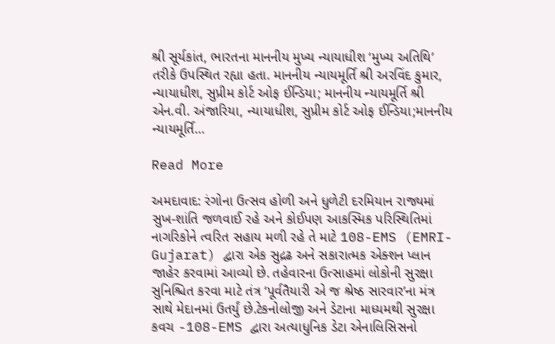શ્રી સૂર્યકાંત, ભારતના માનનીય મુખ્ય ન્યાયાધીશ ‘મુખ્ય અતિથિ’ તરીકે ઉપસ્થિત રહ્યા હતા. માનનીય ન્યાયમૂર્તિ શ્રી અરવિંદ કુમાર, ન્યાયાધીશ, સુપ્રીમ કોર્ટ ઓફ ઈન્ડિયા; માનનીય ન્યાયમૂર્તિ શ્રી એન.વી. અંજારિયા, ન્યાયાધીશ, સુપ્રીમ કોર્ટ ઓફ ઈન્ડિયા;માનનીય ન્યાયમૂર્તિ…

Read More

અમદાવાદ: રંગોના ઉત્સવ હોળી અને ધુળેટી દરમિયાન રાજ્યમાં સુખ-શાંતિ જળવાઈ રહે અને કોઈપણ આકસ્મિક પરિસ્થિતિમાં નાગરિકોને ત્વરિત સહાય મળી રહે તે માટે 108-EMS (EMRI-Gujarat) દ્વારા એક સુદ્રઢ અને સકારાત્મક એક્શન પ્લાન જાહેર કરવામાં આવ્યો છે. તહેવારના ઉત્સાહમાં લોકોની સુરક્ષા સુનિશ્ચિત કરવા માટે તંત્ર ‘પૂર્વતૈયારી એ જ શ્રેષ્ઠ સારવાર’ના મંત્ર સાથે મેદાનમાં ઉતર્યું છે.ટેકનોલોજી અને ડેટાના માધ્યમથી સુરક્ષા કવચ -108-EMS દ્વારા અત્યાધુનિક ડેટા એનાલિસિસનો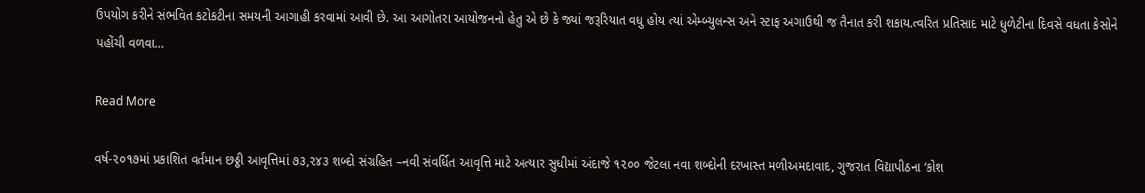ઉપયોગ કરીને સંભવિત કટોકટીના સમયની આગાહી કરવામાં આવી છે. આ આગોતરા આયોજનનો હેતુ એ છે કે જ્યાં જરૂરિયાત વધુ હોય ત્યાં એમ્બ્યુલન્સ અને સ્ટાફ અગાઉથી જ તૈનાત કરી શકાય.ત્વરિત પ્રતિસાદ માટે ધુળેટીના દિવસે વધતા કેસોને પહોંચી વળવા…

Read More

વર્ષ-૨૦૧૭માં પ્રકાશિત વર્તમાન છઠ્ઠી આવૃત્તિમાં ૭૩,૨૪૩ શબ્દો સંગ્રહિત –નવી સંવર્ધિત આવૃત્તિ માટે અત્યાર સુધીમાં અંદાજે ૧૨૦૦ જેટલા નવા શબ્દોની દરખાસ્ત મળીઅમદાવાદ, ગુજરાત વિદ્યાપીઠના ‘કોશ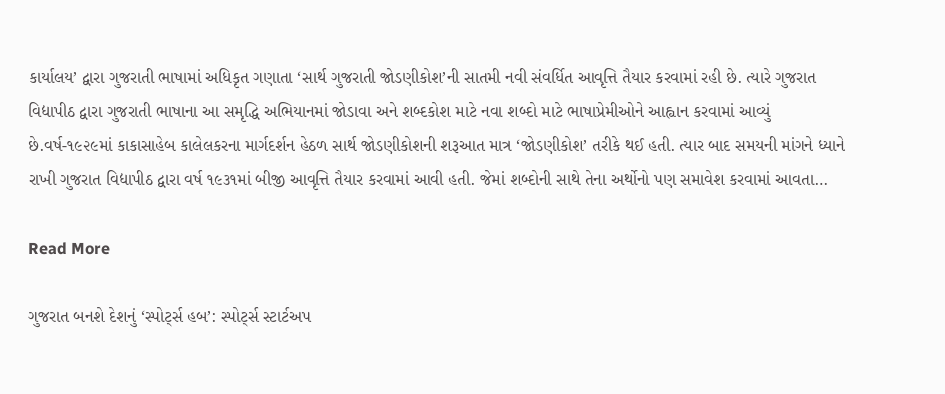કાર્યાલય’ દ્વારા ગુજરાતી ભાષામાં અધિકૃત ગણાતા ‘સાર્થ ગુજરાતી જોડણીકોશ’ની સાતમી નવી સંવર્ધિત આવૃત્તિ તૈયાર કરવામાં રહી છે. ત્યારે ગુજરાત વિદ્યાપીઠ દ્વારા ગુજરાતી ભાષાના આ સમૃદ્ધિ અભિયાનમાં જોડાવા અને શબ્દકોશ માટે નવા શબ્દો માટે ભાષાપ્રેમીઓને આહ્વાન કરવામાં આવ્યું છે.વર્ષ-૧૯૨૯માં કાકાસાહેબ કાલેલકરના માર્ગદર્શન હેઠળ સાર્થ જોડણીકોશની શરૂઆત માત્ર ‘જોડણીકોશ’ તરીકે થઈ હતી. ત્યાર બાદ સમયની માંગને ધ્યાને રાખી ગુજરાત વિદ્યાપીઠ દ્વારા વર્ષ ૧૯૩૧માં બીજી આવૃત્તિ તૈયાર કરવામાં આવી હતી. જેમાં શબ્દોની સાથે તેના અર્થોનો પણ સમાવેશ કરવામાં આવતા…

Read More

ગુજરાત બનશે દેશનું ‘સ્પોર્ટ્સ હબ’: સ્પોર્ટ્સ સ્ટાર્ટઅપ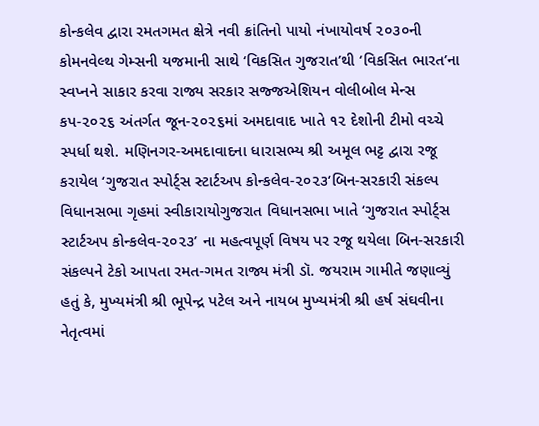કોન્કલેવ દ્વારા રમતગમત ક્ષેત્રે નવી ક્રાંતિનો પાયો નંખાયોવર્ષ ૨૦૩૦ની કોમનવેલ્થ ગેમ્સની યજમાની સાથે ‘વિકસિત ગુજરાત’થી ‘વિકસિત ભારત’ના સ્વપ્નને સાકાર કરવા રાજ્ય સરકાર સજ્જએશિયન વોલીબોલ મેન્સ કપ-૨૦૨૬ અંતર્ગત જૂન-૨૦૨૬માં અમદાવાદ ખાતે ૧૨ દેશોની ટીમો વચ્ચે સ્પર્ધા થશે. મણિનગર-અમદાવાદના ધારાસભ્ય શ્રી અમૂલ ભટ્ટ દ્વારા રજૂ કરાયેલ ‘ગુજરાત સ્પોર્ટ્સ સ્ટાર્ટઅપ કોન્કલેવ-૨૦૨૩‘બિન-સરકારી સંકલ્પ વિધાનસભા ગૃહમાં સ્વીકારાયોગુજરાત વિધાનસભા ખાતે ‘ગુજરાત સ્પોર્ટ્સ સ્ટાર્ટઅપ કોન્કલેવ-૨૦૨૩’ ના મહત્વપૂર્ણ વિષય પર રજૂ થયેલા બિન-સરકારી સંકલ્પને ટેકો આપતા રમત-ગમત રાજ્ય મંત્રી ડૉ. જયરામ ગામીતે જણાવ્યું હતું કે, મુખ્યમંત્રી શ્રી ભૂપેન્દ્ર પટેલ અને નાયબ મુખ્યમંત્રી શ્રી હર્ષ સંઘવીના નેતૃત્વમાં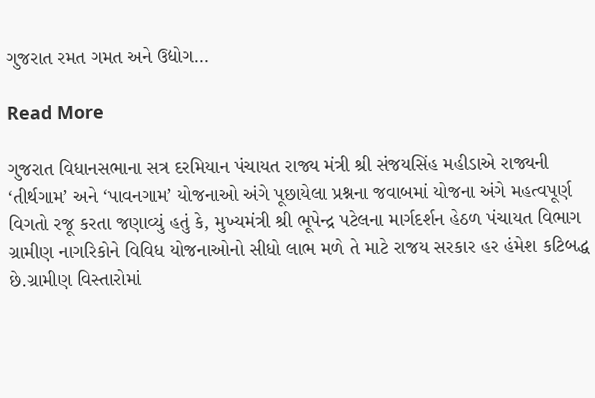ગુજરાત રમત ગમત અને ઉદ્યોગ…

Read More

ગુજરાત વિધાનસભાના સત્ર દરમિયાન પંચાયત રાજ્ય મંત્રી શ્રી સંજયસિંહ મહીડાએ રાજ્યની ‘તીર્થગામ’ અને ‘પાવનગામ’ યોજનાઓ અંગે પૂછાયેલા પ્રશ્નના જવાબમાં યોજના અંગે મહત્વપૂર્ણ વિગતો રજૂ કરતા જણાવ્યું હતું કે, મુખ્યમંત્રી શ્રી ભૂપેન્દ્ર પટેલના માર્ગદર્શન હેઠળ પંચાયત વિભાગ ગ્રામીણ નાગરિકોને વિવિધ યોજનાઓનો સીધો લાભ મળે તે માટે રાજય સરકાર હર હંમેશ કટિબદ્ધ છે.ગ્રામીણ વિસ્તારોમાં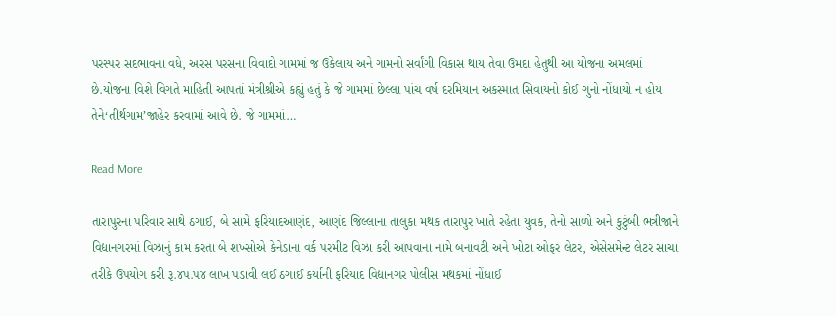પરસ્પર સદભાવના વધે, અરસ પરસના વિવાદો ગામમાં જ ઉકેલાય અને ગામનો સર્વાંગી વિકાસ થાય તેવા ઉમદા હેતુથી આ યોજના અમલમાં છે.યોજના વિશે વિગતે માહિતી આપતાં મંત્રીશ્રીએ કહ્યું હતું કે જે ગામમાં છેલ્લા પાંચ વર્ષ દરમિયાન અકસ્માત સિવાયનો કોઈ ગુનો નોંધાયો ન હોય તેને‘તીર્થગામ’જાહેર કરવામાં આવે છે. જે ગામમાં…

Read More

તારાપુરના પરિવાર સાથે ઠગાઈ, બે સામે ફરિયાદઆણંદ, આણંદ જિલ્લાના તાલુકા મથક તારાપુર ખાતે રહેતા યુવક, તેનો સાળો અને કુટુંબી ભત્રીજાને વિદ્યાનગરમાં વિઝાનું કામ કરતા બે શખ્સોએ કેનેડાના વર્ક પરમીટ વિઝા કરી આપવાના નામે બનાવટી અને ખોટા ઓફર લેટર, એસેસમેન્ટ લેટર સાચા તરીકે ઉપયોગ કરી રૂ.૪પ.પ૪ લાખ પડાવી લઈ ઠગાઈ કર્યાની ફરિયાદ વિદ્યાનગર પોલીસ મથકમાં નોંધાઈ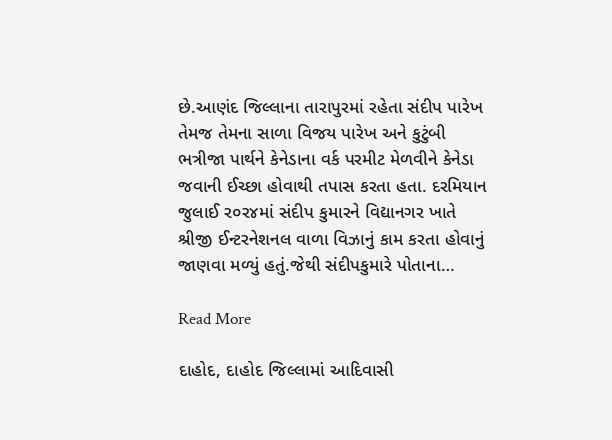છે.આણંદ જિલ્લાના તારાપુરમાં રહેતા સંદીપ પારેખ તેમજ તેમના સાળા વિજય પારેખ અને કુટુંબી ભત્રીજા પાર્થને કેનેડાના વર્ક પરમીટ મેળવીને કેનેડા જવાની ઈચ્છા હોવાથી તપાસ કરતા હતા. દરમિયાન જુલાઈ ર૦ર૪માં સંદીપ કુમારને વિદ્યાનગર ખાતે શ્રીજી ઈન્ટરનેશનલ વાળા વિઝાનું કામ કરતા હોવાનું જાણવા મળ્યું હતું.જેથી સંદીપકુમારે પોતાના…

Read More

દાહોદ, દાહોદ જિલ્લામાં આદિવાસી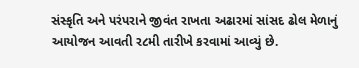સંસ્કૃતિ અને પરંપરાને જીવંત રાખતા અઢારમાં સાંસદ ઢોલ મેળાનું આયોજન આવતી ર૮મી તારીખે કરવામાં આવ્યું છે.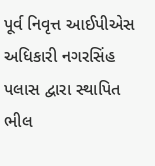પૂર્વ નિવૃત્ત આઈપીએસ અધિકારી નગરસિંહ પલાસ દ્વારા સ્થાપિત ભીલ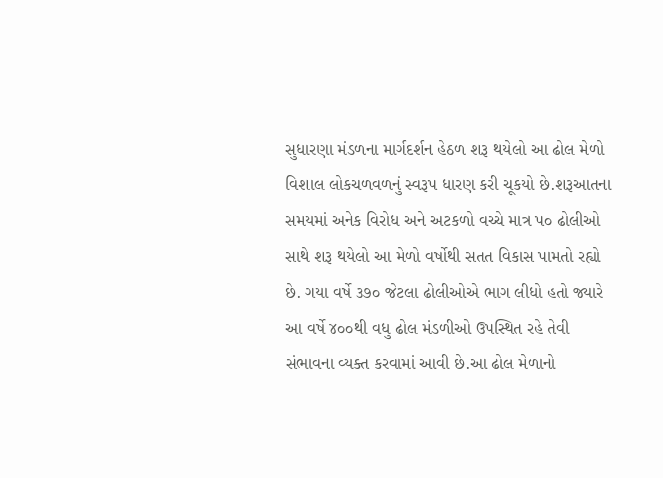સુધારણા મંડળના માર્ગદર્શન હેઠળ શરૂ થયેલો આ ઢોલ મેળો વિશાલ લોકચળવળનું સ્વરૂપ ધારણ કરી ચૂકયો છે.શરૂઆતના સમયમાં અનેક વિરોધ અને અટકળો વચ્ચે માત્ર પ૦ ઢોલીઓ સાથે શરૂ થયેલો આ મેળો વર્ષોથી સતત વિકાસ પામતો રહ્યો છે. ગયા વર્ષે ૩૭૦ જેટલા ઢોલીઓએ ભાગ લીધો હતો જ્યારે આ વર્ષે ૪૦૦થી વધુ ઢોલ મંડળીઓ ઉપસ્થિત રહે તેવી સંભાવના વ્યક્ત કરવામાં આવી છે.આ ઢોલ મેળાનો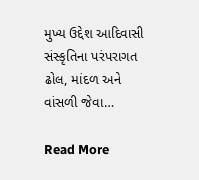મુખ્ય ઉદ્દેશ આદિવાસી સંસ્કૃતિના પરંપરાગત ઢોલ, માંદળ અને વાંસળી જેવા…

Read More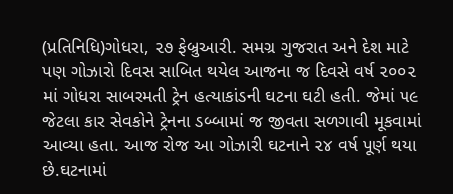(પ્રતિનિધિ)ગોધરા, ૨૭ ફેબ્રુઆરી. સમગ્ર ગુજરાત અને દેશ માટે પણ ગોઝારો દિવસ સાબિત થયેલ આજના જ દિવસે વર્ષ ૨૦૦૨ માં ગોધરા સાબરમતી ટ્રેન હત્યાકાંડની ઘટના ઘટી હતી. જેમાં ૫૯ જેટલા કાર સેવકોને ટ્રેનના ડબ્બામાં જ જીવતા સળગાવી મૂકવામાં આવ્યા હતા. આજ રોજ આ ગોઝારી ઘટનાને ૨૪ વર્ષ પૂર્ણ થયા છે.ઘટનામાં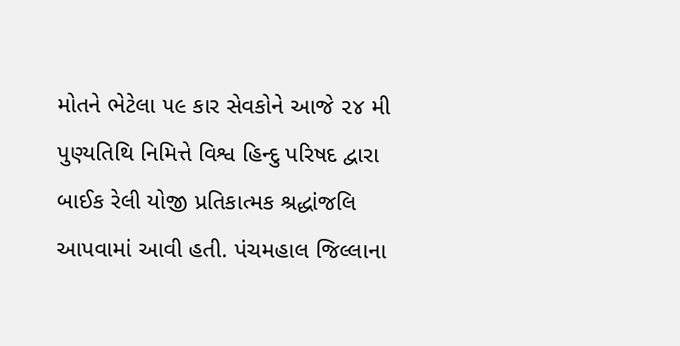મોતને ભેટેલા ૫૯ કાર સેવકોને આજે ૨૪ મી પુણ્યતિથિ નિમિત્તે વિશ્વ હિન્દુ પરિષદ દ્વારા બાઈક રેલી યોજી પ્રતિકાત્મક શ્રદ્ધાંજલિ આપવામાં આવી હતી. પંચમહાલ જિલ્લાના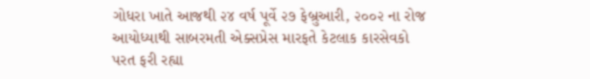ગોધરા ખાતે આજથી ૨૪ વર્ષ પૂર્વે ૨૭ ફેબ્રુઆરી, ૨૦૦૨ ના રોજ આયોધ્યાથી સાબરમતી એક્સપ્રેસ મારફતે કેટલાક કારસેવકો પરત ફરી રહ્યા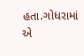હતા.ગોધરામાં એ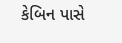કેબિન પાસે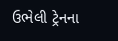ઉભેલી ટ્રેનના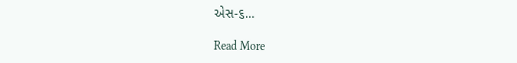એસ-૬…

Read More